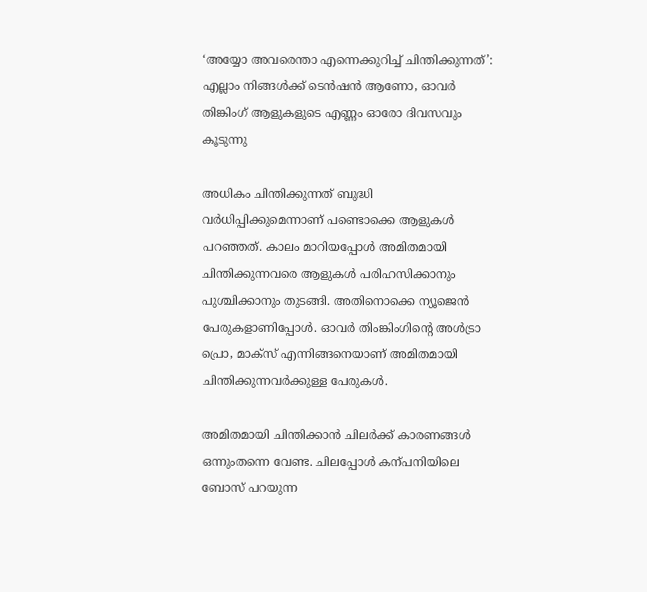‘അയ്യോ അവരെന്താ എന്നെക്കുറിച്ച് ചിന്തിക്കുന്നത്’: എല്ലാം നിങ്ങൾക്ക് ടെൻഷൻ ആണോ, ഓവർ തിങ്കിംഗ് ആളുകളുടെ എണ്ണം ഓരോ ദിവസവും കൂടുന്നു

അധികം ചിന്തിക്കുന്നത് ബുദ്ധി വർധിപ്പിക്കുമെന്നാണ് പണ്ടൊക്കെ ആളുകൾ പറഞ്ഞത്. കാലം മാറിയപ്പോൾ അമിതമായി ചിന്തിക്കുന്നവരെ ആളുകൾ പരിഹസിക്കാനും പുശ്ചിക്കാനും തുടങ്ങി. അതിനൊക്കെ ന്യൂജെൻ പേരുകളാണിപ്പോൾ. ഓവർ തിംങ്കിംഗിന്‍റെ അൾട്രാ പ്രൊ, മാക്സ് എന്നിങ്ങനെയാണ് അമിതമായി ചിന്തിക്കുന്നവർക്കുള്ള പേരുകൾ.

അമിതമായി ചിന്തിക്കാൻ ചിലർക്ക് കാരണങ്ങൾ ഒന്നുംതന്നെ വേണ്ട. ചിലപ്പോൾ കന്പനിയിലെ ബോസ് പറയുന്ന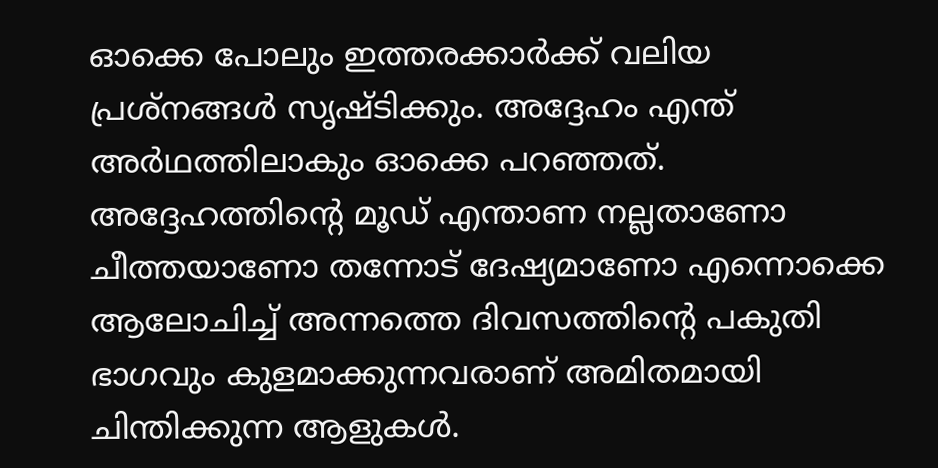ഓക്കെ പോലും ഇത്തരക്കാർക്ക് വലിയ പ്രശ്നങ്ങൾ സൃഷ്ടിക്കും. അദ്ദേഹം എന്ത് അർഥത്തിലാകും ഓക്കെ പറഞ്ഞത്. അദ്ദേഹത്തിന്‍റെ മൂഡ് എന്താണ നല്ലതാണോ ചീത്തയാണോ തന്നോട് ദേഷ്യമാണോ എന്നൊക്കെ ആലോചിച്ച് അന്നത്തെ ദിവസത്തിന്‍റെ പകുതി ഭാഗവും കുളമാക്കുന്നവരാണ് അമിതമായി ചിന്തിക്കുന്ന ആളുകൾ.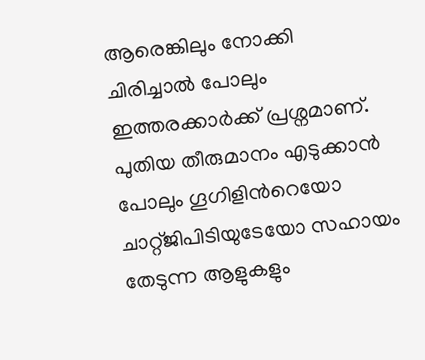ആരെങ്കിലും നോക്കി ചിരിച്ചാൽ പോലും ഇത്തരക്കാർക്ക് പ്രശ്നമാണ്. പുതിയ തീരുമാനം എടുക്കാൻ പോലും ഗൂഗിളിന്‍റെയോ ചാറ്റ്ജിപിടിയുടേയോ സഹായം തേടുന്ന ആളുകളും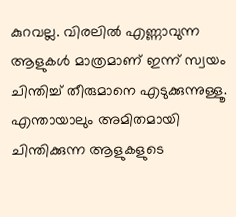കുറവല്ല. വിരലിൽ എണ്ണാവുന്ന ആളുകൾ മാത്രമാണ് ഇന്ന് സ്വയം ചിന്തിച്ച് തീരുമാനെ എടുക്കുന്നുള്ളൂ. എന്തായാലും അമിതമായി ചിന്തിക്കുന്ന ആളുകളുടെ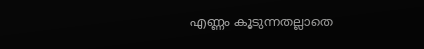എണ്ണം കൂടുന്നതല്ലാതെ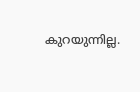കുറയുന്നില്ല.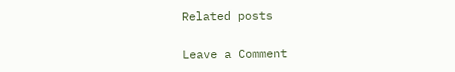Related posts

Leave a Comment